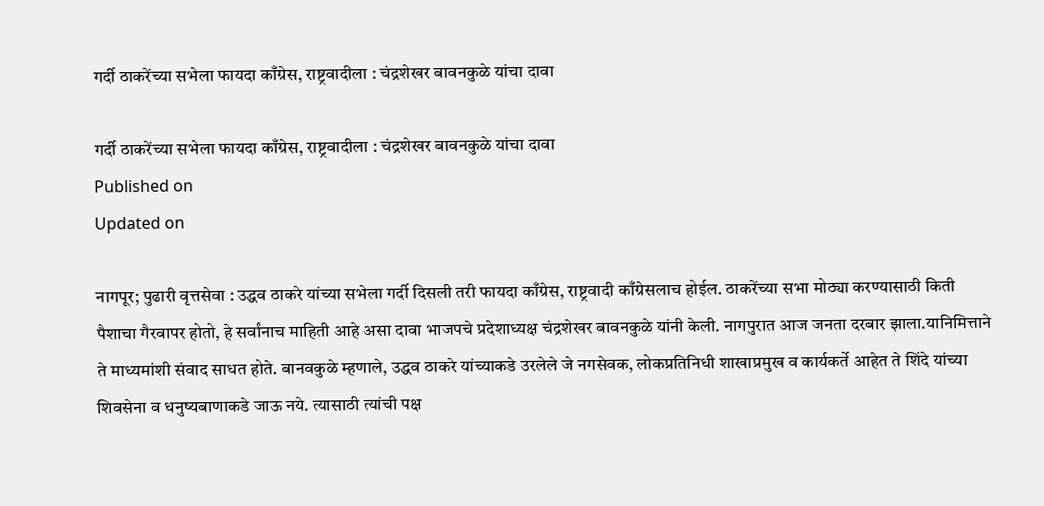गर्दी ठाकरेंच्या सभेला फायदा काँग्रेस, राष्ट्रवादीला : चंद्रशेखर बावनकुळे यांचा दावा

गर्दी ठाकरेंच्या सभेला फायदा काँग्रेस, राष्ट्रवादीला : चंद्रशेखर बावनकुळे यांचा दावा
Published on
Updated on

नागपूर; पुढारी वृत्तसेवा : उद्धव ठाकरे यांच्या सभेला गर्दी दिसली तरी फायदा काँग्रेस, राष्ट्रवादी काँग्रेसलाच होईल. ठाकरेंच्या सभा मोठ्या करण्यासाठी किती पैशाचा गैरवापर होतो, हे सर्वांनाच माहिती आहे असा दावा भाजपचे प्रदेशाध्यक्ष चंद्रशेखर बावनकुळे यांनी केली. नागपुरात आज जनता दरबार झाला.यानिमित्ताने ते माध्यमांशी संवाद साधत होते. बानवकुळे म्हणाले, उद्धव ठाकरे यांच्याकडे उरलेले जे नगसेवक, लोकप्रतिनिधी शाखाप्रमुख व कार्यकर्ते आहेत ते शिंदे यांच्या शिवसेना व धनुष्यबाणाकडे जाऊ नये. त्यासाठी त्यांची पक्ष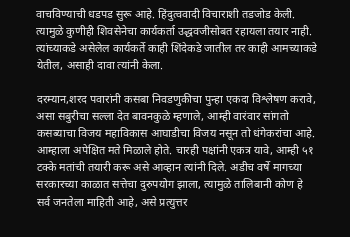वाचविण्याची धडपड सुरू आहे. हिंदुत्ववादी विचाराशी तडजोड केली. त्यामुळे कुणीही शिवसेनेचा कार्यकर्ता उद्धवजीसोबत रहायला तयार नाही. त्यांच्याकडे असेलेल कार्यकर्ते काही शिंदेकडे जातील तर काही आमच्याकडे येतील, असाही दावा त्यांनी केला.

दरम्यान,शरद पवारांनी कसबा निवडणुकीचा पुन्हा एकदा विश्लेषण करावे, असा सबुरीचा सल्ला देत बावनकुळे म्हणाले, आम्ही वारंवार सांगतो कसब्याचा विजय महाविकास आघाडीचा विजय नसून तो धंगेकरांचा आहे. आम्हाला अपेक्षित मते मिळाले होते. चारही पक्षांनी एकत्र यावे, आम्ही ५१ टक्के मतांची तयारी करू असे आव्हान त्यांनी दिले. अडीच वर्षे मागच्या सरकारच्या काळात सत्तेचा दुरुपयोग झाला, त्यामुळे तालिबानी कोण हे सर्व जनतेला माहिती आहे, असे प्रत्युत्तर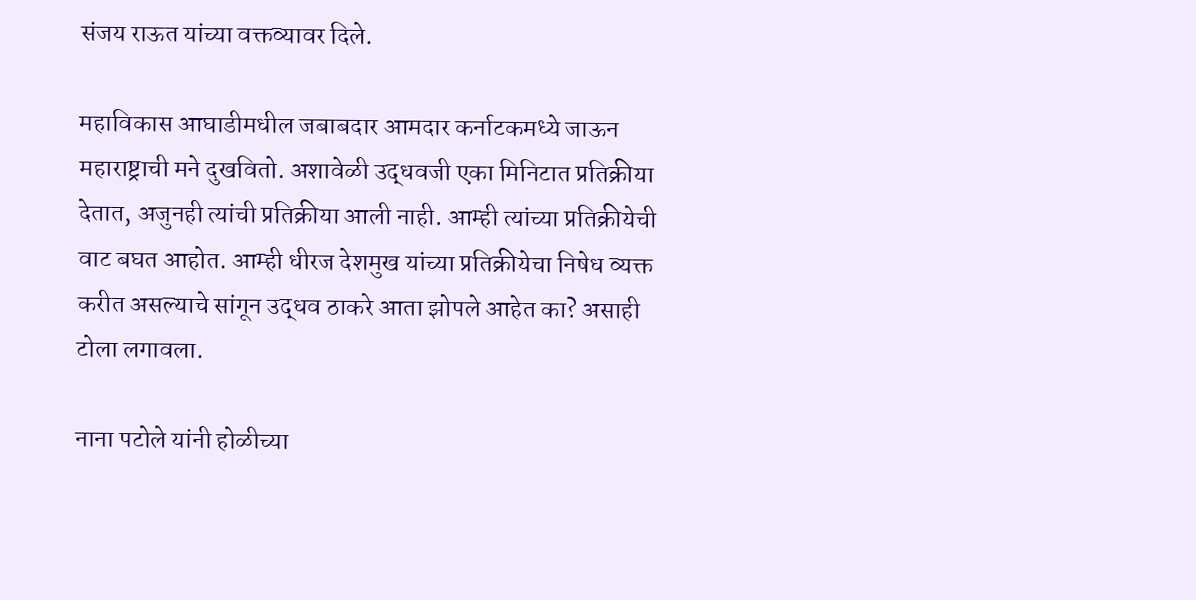संजय राऊत यांच्या वक्तव्यावर दिले.

महाविकास आघाडीमधील जबाबदार आमदार कर्नाटकमध्ये जाऊन महाराष्ट्राची मने दुखवितो. अशावेळी उद्धवजी एका मिनिटात प्रतिक्रीया देतात, अजुनही त्यांची प्रतिक्रीया आली नाही. आम्ही त्यांच्या प्रतिक्रीयेची वाट बघत आहोत. आम्ही धीरज देशमुख यांच्या प्रतिक्रीयेचा निषेध व्यक्त करीत असल्याचे सांगून उद्धव ठाकरे आता झोपले आहेत का? असाही टोला लगावला.

नाना पटोले यांनी होळीच्या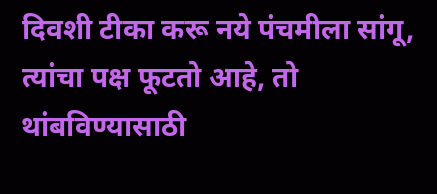दिवशी टीका करू नये पंचमीला सांगू, त्यांचा पक्ष फूटतो आहे, तो थांबविण्यासाठी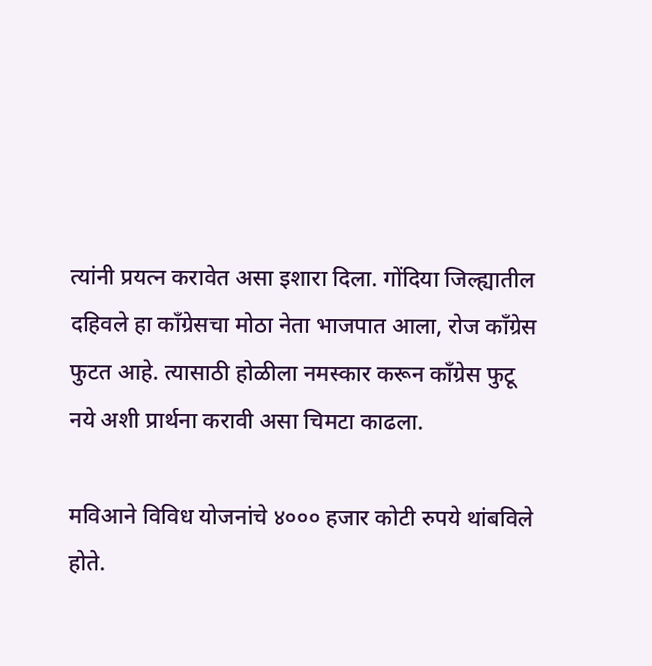त्यांनी प्रयत्न करावेत असा इशारा दिला. गोंदिया जिल्ह्यातील दहिवले हा कॉंग्रेसचा मोठा नेता भाजपात आला, रोज कॉंग्रेस फुटत आहे. त्यासाठी होळीला नमस्कार करून कॉंग्रेस फुटू नये अशी प्रार्थना करावी असा चिमटा काढला.

मविआने विविध योजनांचे ४००० हजार कोटी रुपये थांबविले होते.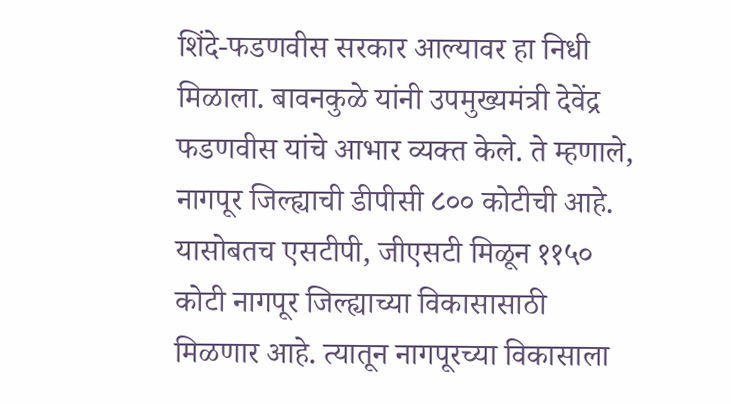शिंदे-फडणवीस सरकार आल्यावर हा निधी मिळाला. बावनकुळे यांनी उपमुख्यमंत्री देवेंद्र फडणवीस यांचे आभार व्यक्त केले. ते म्हणाले, नागपूर जिल्ह्याची डीपीसी ८०० कोटीची आहे. यासोबतच एसटीपी, जीएसटी मिळून ११५० कोटी नागपूर जिल्ह्याच्या विकासासाठी मिळणार आहे. त्यातून नागपूरच्या विकासाला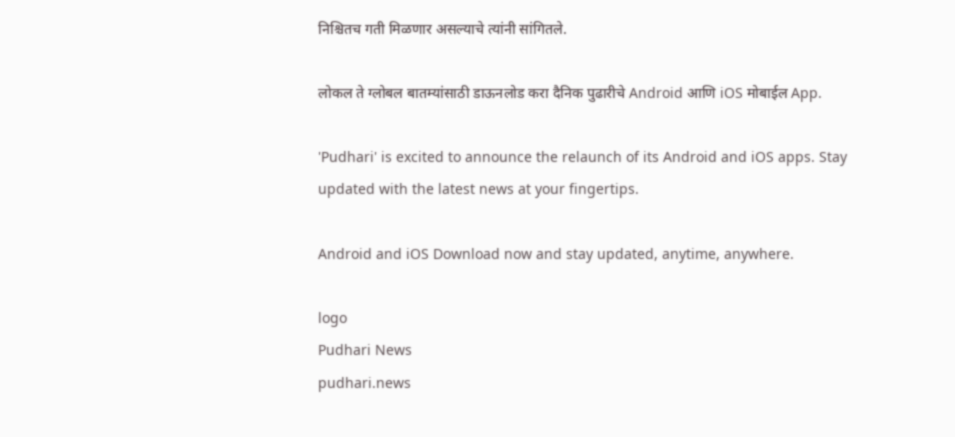निश्चितच गती मिळणार असल्याचे त्यांनी सांगितले.

लोकल ते ग्लोबल बातम्यांसाठी डाऊनलोड करा दैनिक पुढारीचे Android आणि iOS मोबाईल App.

'Pudhari' is excited to announce the relaunch of its Android and iOS apps. Stay updated with the latest news at your fingertips.

Android and iOS Download now and stay updated, anytime, anywhere.

logo
Pudhari News
pudhari.news